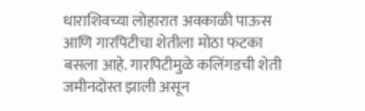धाराशिवच्या लोहारात अवकाळी पाऊस आणि गारपिटीचा शेतीला मोठा फटका बसला आहे. गारपिटीमुळे कलिंगडची शेती जमीनदोस्त झाली असून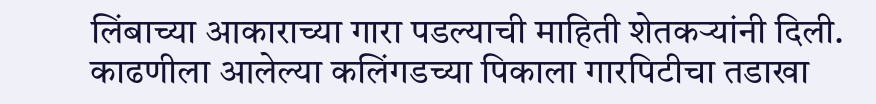लिंबाच्या आकाराच्या गारा पडल्याची माहिती शेतकऱ्यांनी दिली. काढणीला आलेल्या कलिंगडच्या पिकाला गारपिटीचा तडाखा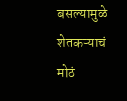बसल्यामुळे शेतकऱ्याचं मोठं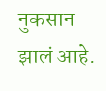नुकसान झालं आहे.